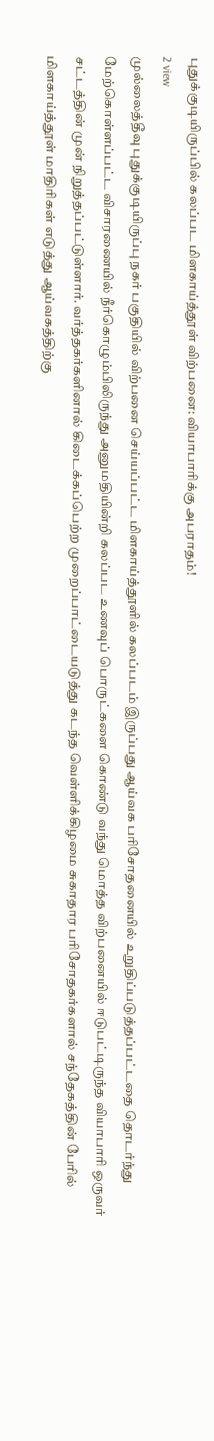புதுக்குடியிருப்பில் கலப்பட மிளகாய்த்தூள் விற்பனை: வியாபாரிக்கு அபராதம்!
2 view
முல்லைத்தீவு புதுக்குடியிருப்பு நகர் பகுதியில் விற்பனை செய்யப்பட்ட மிளகாய்த்தூளில் கலப்படம் இருப்பது ஆய்வக பரிசோதனையில் உறுதிப்படுத்தப்பட்டதை தொடர்ந்து மேற்கொள்ளப்பட்ட விசாரணையில் நீர்கொழும்பிலிருந்து அனுமதியின்றி கலப்பட உணவுப் பொருட்களை கொண்டு வந்து மொத்த விற்பனையில் ஈடுபட்டிருந்த வியாபாரி ஒருவர் சட்டத்தின் முன் நிறுத்தப்பட்டுள்ளார். வர்த்தகர்களினால் கிடைக்கப்பெற்ற முறைப்பாட்டையடுத்து கடந்த வெள்ளிக்கிழமை சுகாதார பரிசோதகர்களால் சந்தேகத்தின் பேரில் மிளகாய்த்தூள் மாதிரிகள் எடுத்து ஆய்வகத்திற்கு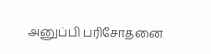அனுப்பி பரிசோதனை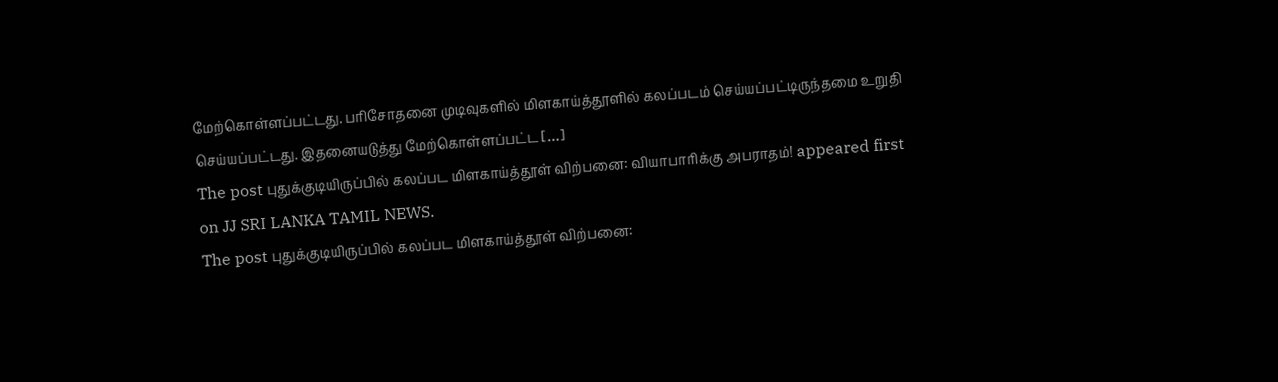மேற்கொள்ளப்பட்டது. பரிசோதனை முடிவுகளில் மிளகாய்த்தூளில் கலப்படம் செய்யப்பட்டிருந்தமை உறுதி செய்யப்பட்டது. இதனையடுத்து மேற்கொள்ளப்பட்ட […]
The post புதுக்குடியிருப்பில் கலப்பட மிளகாய்த்தூள் விற்பனை: வியாபாரிக்கு அபராதம்! appeared first on JJ SRI LANKA TAMIL NEWS.
The post புதுக்குடியிருப்பில் கலப்பட மிளகாய்த்தூள் விற்பனை: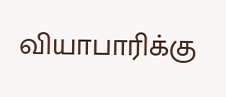வியாபாரிக்கு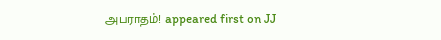அபராதம்! appeared first on JJ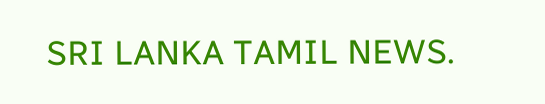SRI LANKA TAMIL NEWS.